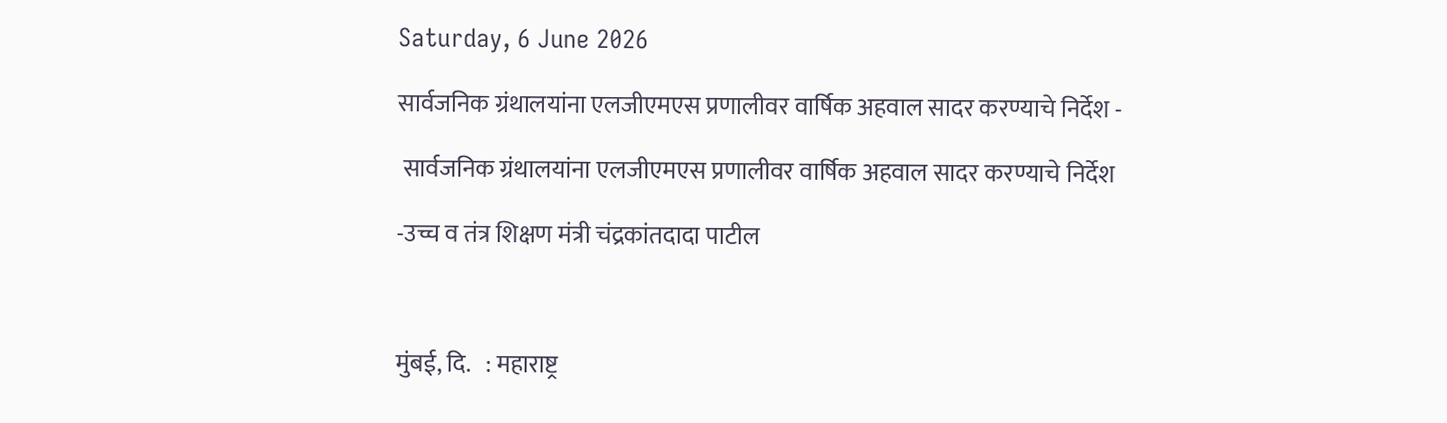Saturday, 6 June 2026

सार्वजनिक ग्रंथालयांना एलजीएमएस प्रणालीवर वार्षिक अहवाल सादर करण्याचे निर्देश -

 सार्वजनिक ग्रंथालयांना एलजीएमएस प्रणालीवर वार्षिक अहवाल सादर करण्याचे निर्देश

-उच्च व तंत्र शिक्षण मंत्री चंद्रकांतदादा पाटील



मुंबई, दि.   : महाराष्ट्र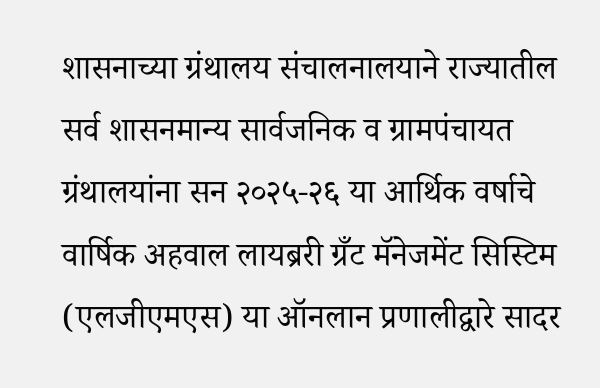शासनाच्या ग्रंथालय संचालनालयाने राज्यातील सर्व शासनमान्य सार्वजनिक व ग्रामपंचायत ग्रंथालयांना सन २०२५-२६ या आर्थिक वर्षाचे वार्षिक अहवाल लायब्ररी ग्रँट मॅनेजमेंट सिस्टिम (एलजीएमएस) या ऑनलान प्रणालीद्वारे सादर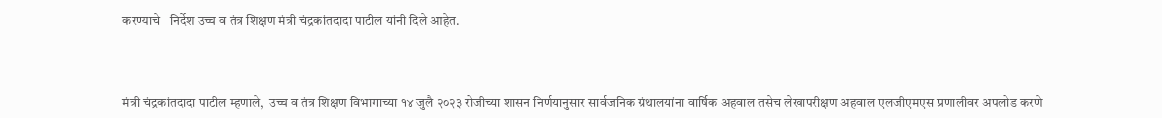करण्याचे   निर्देश उच्च व तंत्र शिक्षण मंत्री चंद्रकांतदादा पाटील यांनी दिले आहेत.



मंत्री चंद्रकांतदादा पाटील म्हणाले,  उच्च व तंत्र शिक्षण विभागाच्या १४ जुलै २०२३ रोजीच्या शासन निर्णयानुसार सार्वजनिक ग्रंथालयांना वार्षिक अहवाल तसेच लेखापरीक्षण अहवाल एलजीएमएस प्रणालीवर अपलोड करणे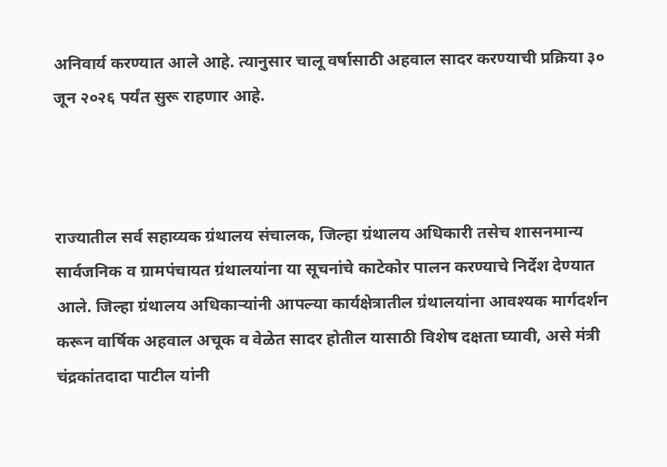अनिवार्य करण्यात आले आहे. त्यानुसार चालू वर्षासाठी अहवाल सादर करण्याची प्रक्रिया ३० जून २०२६ पर्यंत सुरू राहणार आहे.



राज्यातील सर्व सहाय्यक ग्रंथालय संचालक, जिल्हा ग्रंथालय अधिकारी तसेच शासनमान्य सार्वजनिक व ग्रामपंचायत ग्रंथालयांना या सूचनांचे काटेकोर पालन करण्याचे निर्देश देण्यात आले. जिल्हा ग्रंथालय अधिकाऱ्यांनी आपल्या कार्यक्षेत्रातील ग्रंथालयांना आवश्यक मार्गदर्शन करून वार्षिक अहवाल अचूक व वेळेत सादर होतील यासाठी विशेष दक्षता घ्यावी, असे मंत्री चंद्रकांतदादा पाटील यांनी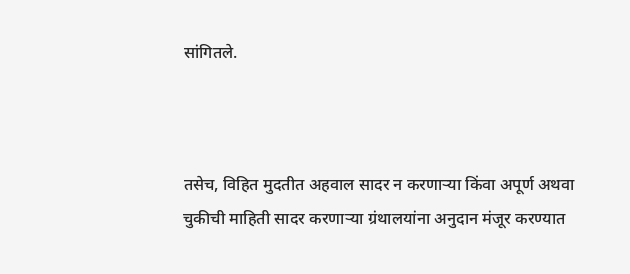सांगितले.



तसेच, विहित मुदतीत अहवाल सादर न करणाऱ्या किंवा अपूर्ण अथवा चुकीची माहिती सादर करणाऱ्या ग्रंथालयांना अनुदान मंजूर करण्यात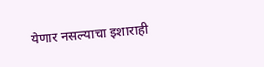येणार नसल्याचा इशाराही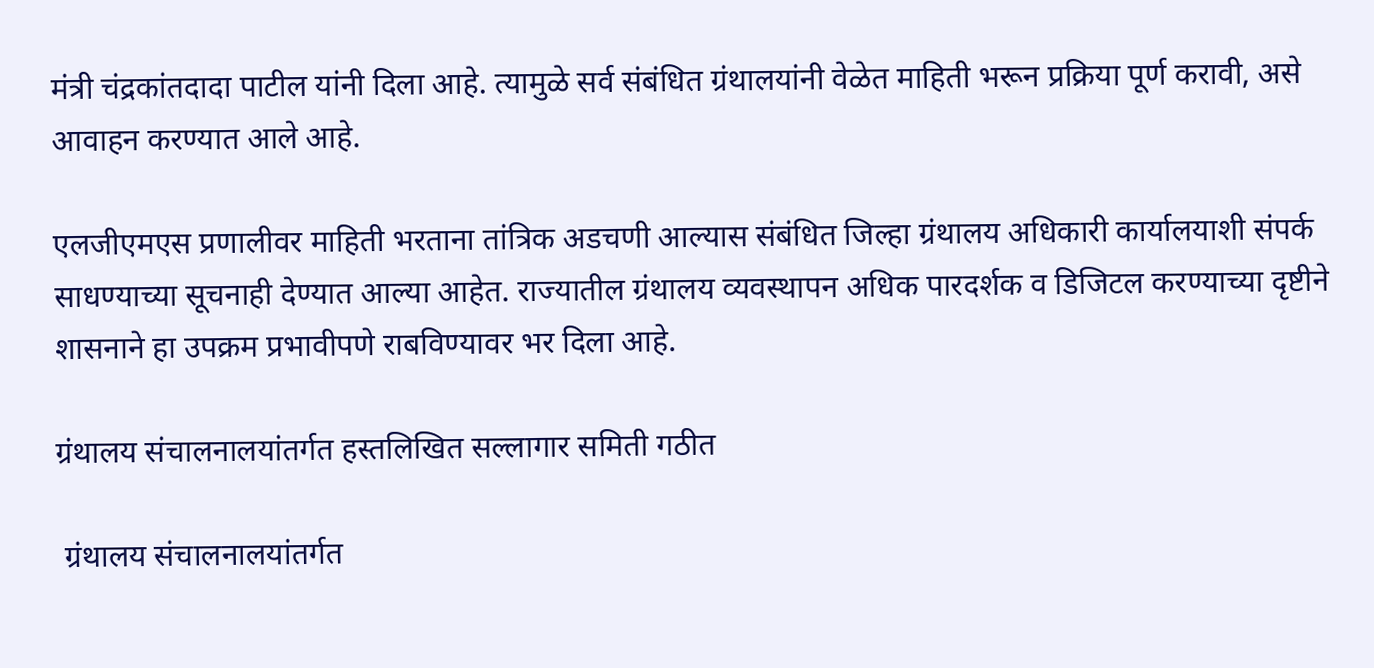मंत्री चंद्रकांतदादा पाटील यांनी दिला आहे. त्यामुळे सर्व संबंधित ग्रंथालयांनी वेळेत माहिती भरून प्रक्रिया पूर्ण करावी, असे आवाहन करण्यात आले आहे.

एलजीएमएस प्रणालीवर माहिती भरताना तांत्रिक अडचणी आल्यास संबंधित जिल्हा ग्रंथालय अधिकारी कार्यालयाशी संपर्क साधण्याच्या सूचनाही देण्यात आल्या आहेत. राज्यातील ग्रंथालय व्यवस्थापन अधिक पारदर्शक व डिजिटल करण्याच्या दृष्टीने शासनाने हा उपक्रम प्रभावीपणे राबविण्यावर भर दिला आहे.

ग्रंथालय संचालनालयांतर्गत हस्तलिखित सल्लागार समिती गठीत

 ग्रंथालय संचालनालयांतर्गत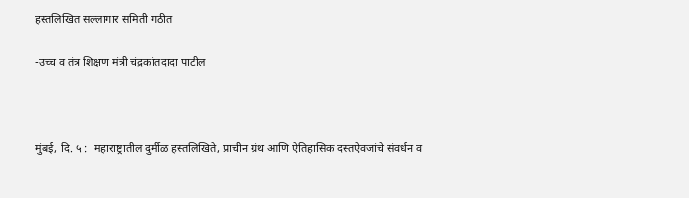हस्तलिखित सल्लागार समिती गठीत

-उच्च व तंत्र शिक्षण मंत्री चंद्रकांतदादा पाटील



मुंबई, दि. ५ :  महाराष्ट्रातील दुर्मीळ हस्तलिखिते, प्राचीन ग्रंथ आणि ऐतिहासिक दस्तऐवजांचे संवर्धन व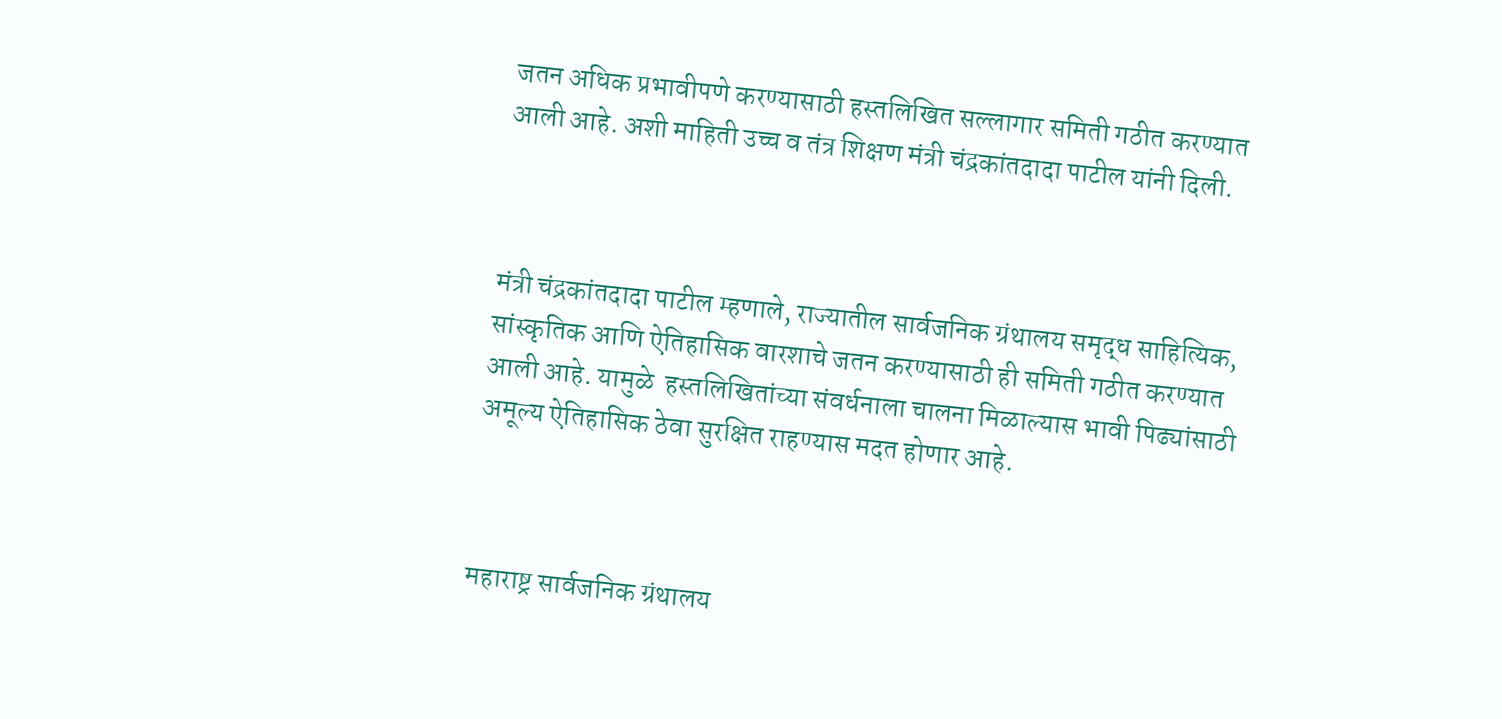जतन अधिक प्रभावीपणे करण्यासाठी हस्तलिखित सल्लागार समिती गठीत करण्यात आली आहे. अशी माहिती उच्च व तंत्र शिक्षण मंत्री चंद्रकांतदादा पाटील यांनी दिली.



मंत्री चंद्रकांतदादा पाटील म्हणाले, राज्यातील सार्वजनिक ग्रंथालय समृद्ध साहित्यिक, सांस्कृतिक आणि ऐतिहासिक वारशाचे जतन करण्यासाठी ही समिती गठीत करण्यात आली आहे. यामुळे  हस्तलिखितांच्या संवर्धनाला चालना मिळाल्यास भावी पिढ्यांसाठी अमूल्य ऐतिहासिक ठेवा सुरक्षित राहण्यास मदत होणार आहे.



महाराष्ट्र सार्वजनिक ग्रंथालय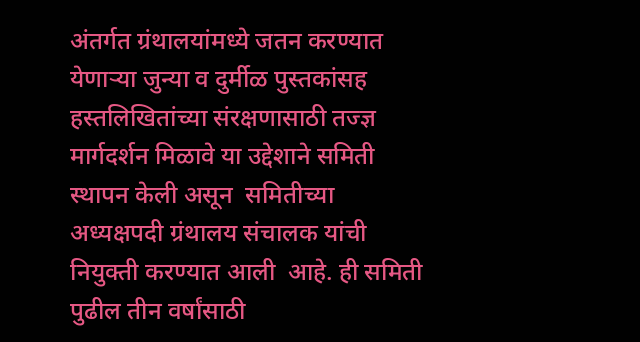अंतर्गत ग्रंथालयांमध्ये जतन करण्यात येणाऱ्या जुन्या व दुर्मीळ पुस्तकांसह हस्तलिखितांच्या संरक्षणासाठी तज्ज्ञ मार्गदर्शन मिळावे या उद्देशाने समिती स्थापन केली असून  समितीच्या अध्यक्षपदी ग्रंथालय संचालक यांची नियुक्ती करण्यात आली  आहे. ही समिती पुढील तीन वर्षांसाठी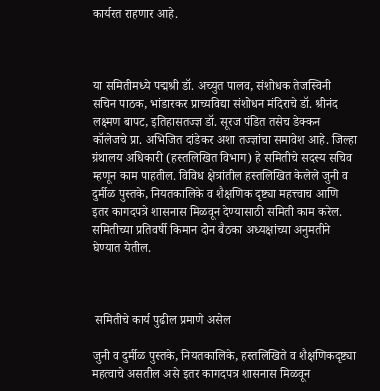कार्यरत राहणार आहे.



या समितीमध्ये पद्मश्री डॉ. अच्युत पालव, संशोधक तेजस्विनी सचिन पाठक, भांडारकर प्राच्यविद्या संशोधन मंदिराचे डॉ. श्रीनंद लक्ष्मण बापट, इतिहासतज्ज्ञ डॉ. सूरज पंडित तसेच डेक्कन कॉलेजचे प्रा. अभिजित दांडेकर अशा तज्ज्ञांचा समावेश आहे. जिल्हा ग्रंथालय अधिकारी (हस्तलिखित विभाग) हे समितीचे सदस्य सचिव म्हणून काम पाहतील. विविध क्षेत्रांतील हस्तलिखित केलेले जुनी व दुर्मीळ पुस्तके, नियतकालिके व शैक्षणिक दृष्ट्या महत्त्वाच आणि  इतर कागदपत्रे शासनास मिळवून देण्यासाठी समिती काम करेल. समितीच्या प्रतिवर्षी किमान दोन बैठका अध्यक्षांच्या अनुमतीने घेण्यात येतील.



 समितीचे कार्य पुढील प्रमाणे असेल

जुनी व दुर्मीळ पुस्तके, नियतकालिके, हस्तलिखिते व शैक्षणिकदृष्ट्या महत्वाचे असतील असे इतर कागदपत्र शासनास मिळवून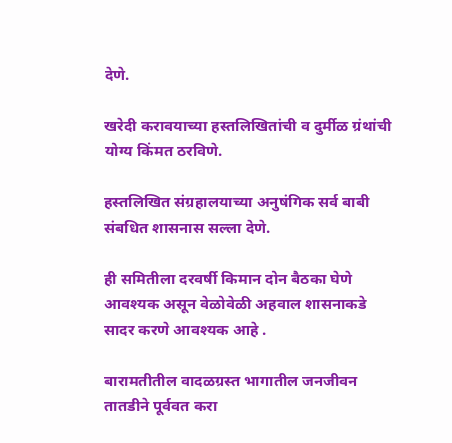देणे.

खरेदी करावयाच्या हस्तलिखितांची व दुर्मीळ ग्रंथांची योग्य किंमत ठरविणे.

हस्तलिखित संग्रहालयाच्या अनुषंगिक सर्व बाबी संबधित शासनास सल्ला देणे.

ही समितीला दरवर्षी किमान दोन बैठका घेणे आवश्यक असून वेळोवेळी अहवाल शासनाकडे सादर करणे आवश्यक आहे .

बारामतीतील वादळग्रस्त भागातील जनजीवन तातडीने पूर्ववत करा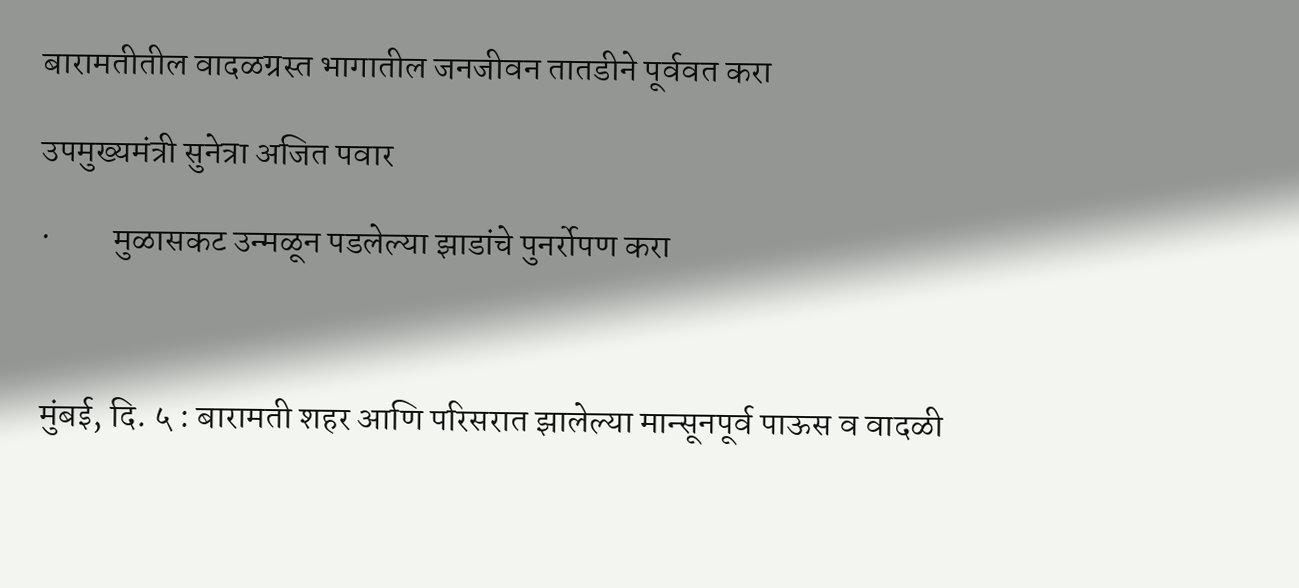बारामतीतील वादळग्रस्त भागातील जनजीवन तातडीने पूर्ववत करा

उपमुख्यमंत्री सुनेत्रा अजित पवार

·         मुळासकट उन्मळून पडलेल्या झाडांचे पुनर्रोपण करा



मुंबई, दि. ५ : बारामती शहर आणि परिसरात झालेल्या मान्सूनपूर्व पाऊस व वादळी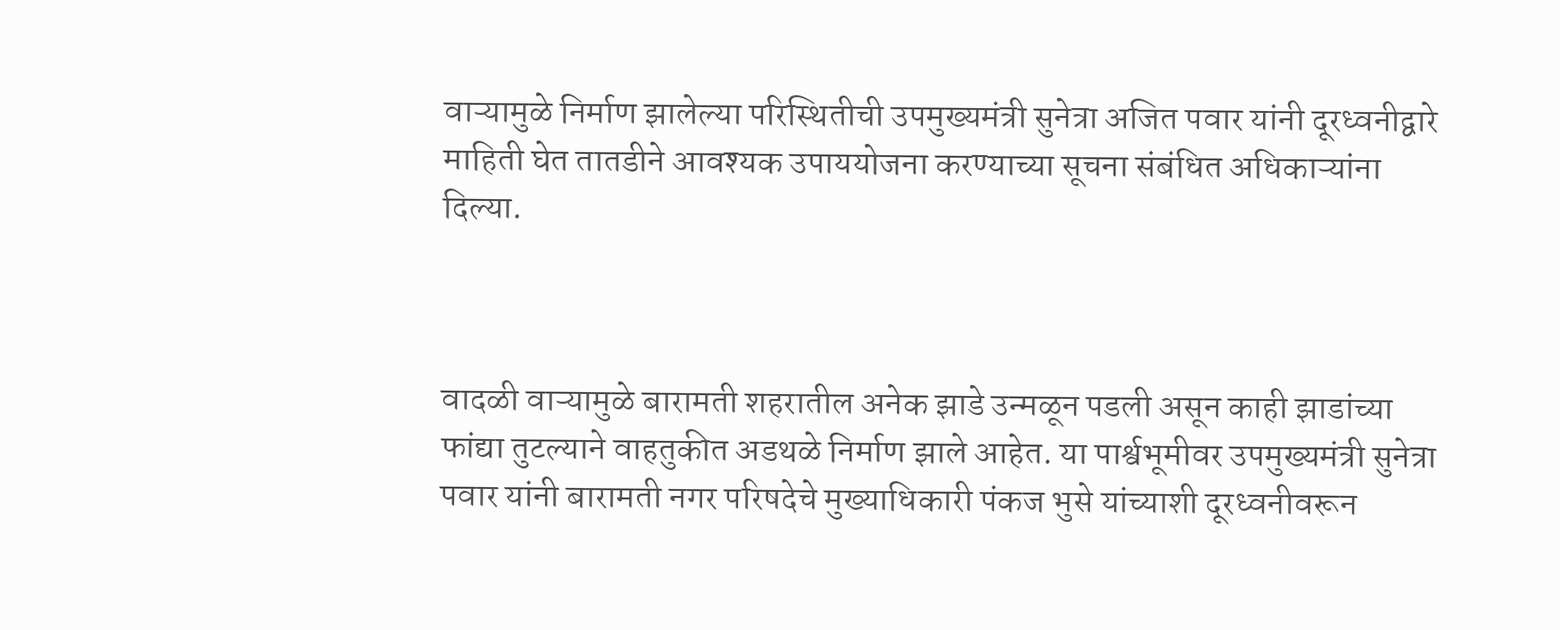वाऱ्यामुळे निर्माण झालेल्या परिस्थितीची उपमुख्यमंत्री सुनेत्रा अजित पवार यांनी दूरध्वनीद्वारे माहिती घेत तातडीने आवश्यक उपाययोजना करण्याच्या सूचना संबंधित अधिकाऱ्यांना दिल्या.



वादळी वाऱ्यामुळे बारामती शहरातील अनेक झाडे उन्मळून पडली असून काही झाडांच्या फांद्या तुटल्याने वाहतुकीत अडथळे निर्माण झाले आहेत. या पार्श्वभूमीवर उपमुख्यमंत्री सुनेत्रा पवार यांनी बारामती नगर परिषदेचे मुख्याधिकारी पंकज भुसे यांच्याशी दूरध्वनीवरून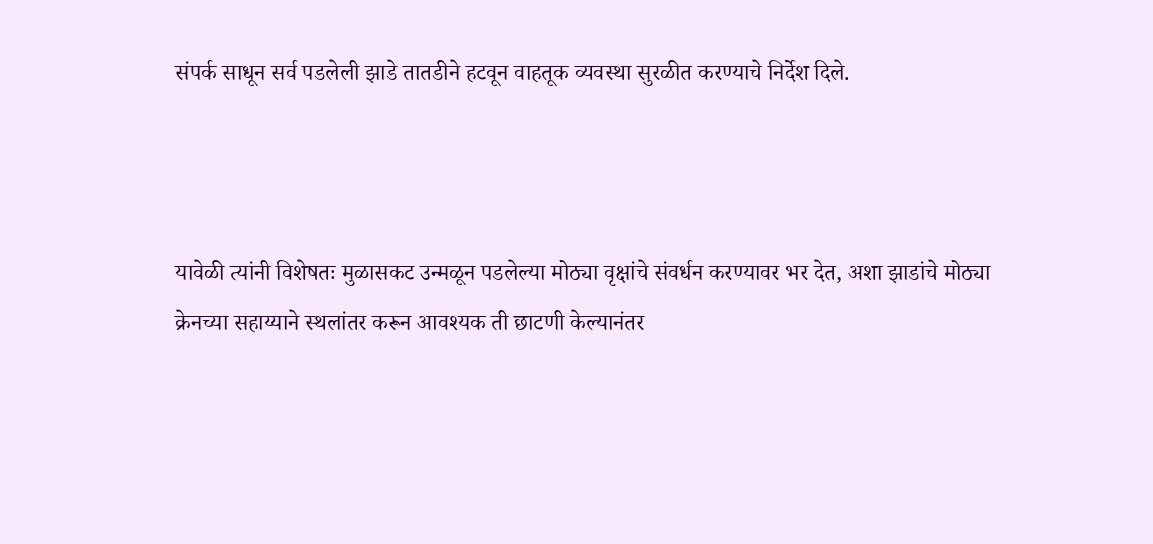संपर्क साधून सर्व पडलेली झाडे तातडीने हटवून वाहतूक व्यवस्था सुरळीत करण्याचे निर्देश दिले.



यावेळी त्यांनी विशेषतः मुळासकट उन्मळून पडलेल्या मोठ्या वृक्षांचे संवर्धन करण्यावर भर देत, अशा झाडांचे मोठ्या क्रेनच्या सहाय्याने स्थलांतर करून आवश्यक ती छाटणी केल्यानंतर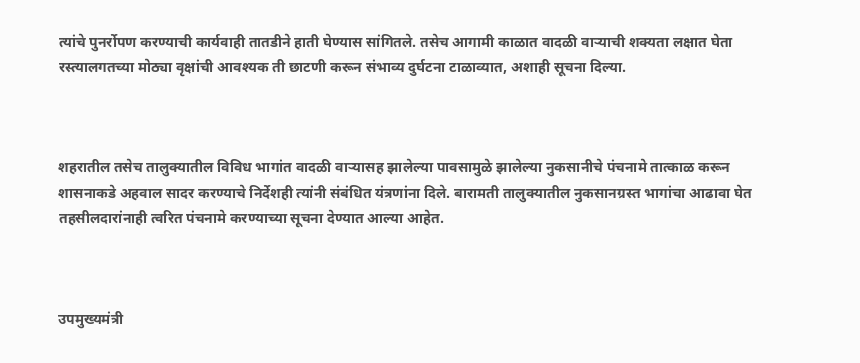त्यांचे पुनर्रोपण करण्याची कार्यवाही तातडीने हाती घेण्यास सांगितले. तसेच आगामी काळात वादळी वाऱ्याची शक्यता लक्षात घेता रस्त्यालगतच्या मोठ्या वृक्षांची आवश्यक ती छाटणी करून संभाव्य दुर्घटना टाळाव्यात, अशाही सूचना दिल्या.



शहरातील तसेच तालुक्यातील विविध भागांत वादळी वाऱ्यासह झालेल्या पावसामुळे झालेल्या नुकसानीचे पंचनामे तात्काळ करून शासनाकडे अहवाल सादर करण्याचे निर्देशही त्यांनी संबंधित यंत्रणांना दिले. बारामती तालुक्यातील नुकसानग्रस्त भागांचा आढावा घेत तहसीलदारांनाही त्वरित पंचनामे करण्याच्या सूचना देण्यात आल्या आहेत.



उपमुख्यमंत्री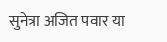सुनेत्रा अजित पवार या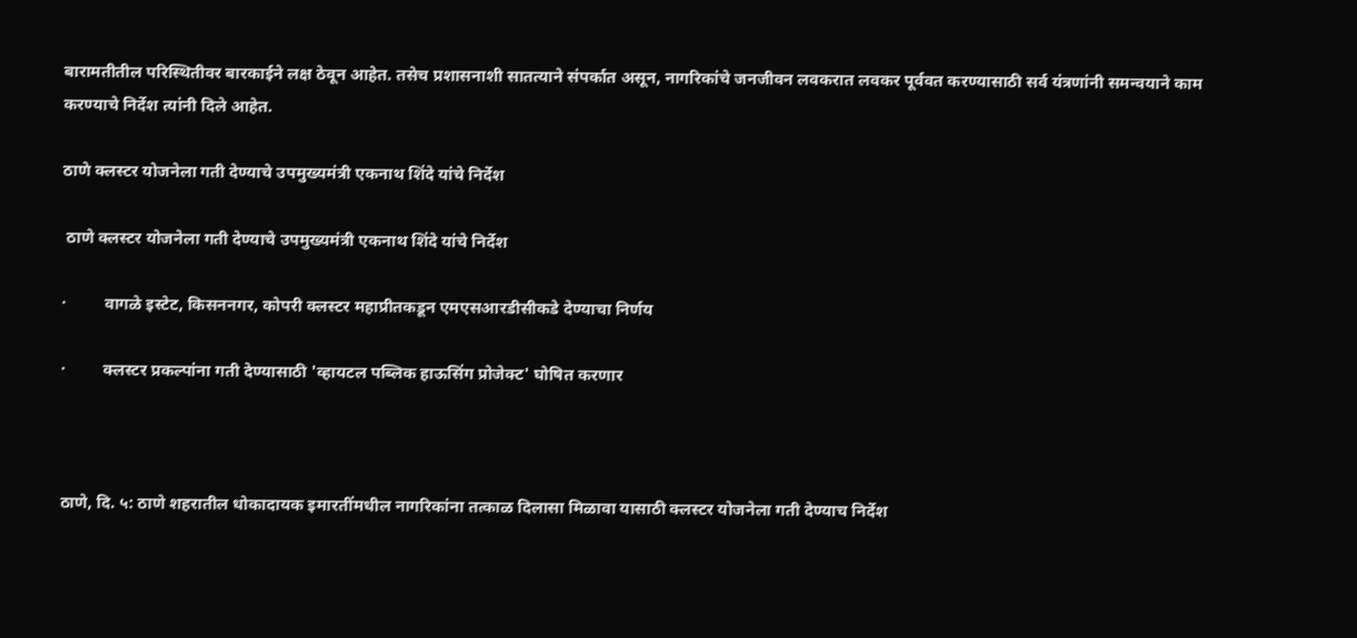बारामतीतील परिस्थितीवर बारकाईने लक्ष ठेवून आहेत. तसेच प्रशासनाशी सातत्याने संपर्कात असून, नागरिकांचे जनजीवन लवकरात लवकर पूर्ववत करण्यासाठी सर्व यंत्रणांनी समन्वयाने काम करण्याचे निर्देश त्यांनी दिले आहेत.

ठाणे क्लस्टर योजनेला गती देण्याचे उपमुख्यमंत्री एकनाथ शिंदे यांचे निर्देश

 ठाणे क्लस्टर योजनेला गती देण्याचे उपमुख्यमंत्री एकनाथ शिंदे यांचे निर्देश

·         वागळे इस्टेट, किसननगर, कोपरी क्लस्टर महाप्रीतकडून एमएसआरडीसीकडे देण्याचा निर्णय

·         क्लस्टर प्रकल्पांना गती देण्यासाठी 'व्हायटल पब्लिक हाऊसिंग प्रोजेक्ट' घोषित करणार



ठाणे, दि. ५: ठाणे शहरातील धोकादायक इमारतींमधील नागरिकांना तत्काळ दिलासा मिळावा यासाठी क्लस्टर योजनेला गती देण्याच निर्देश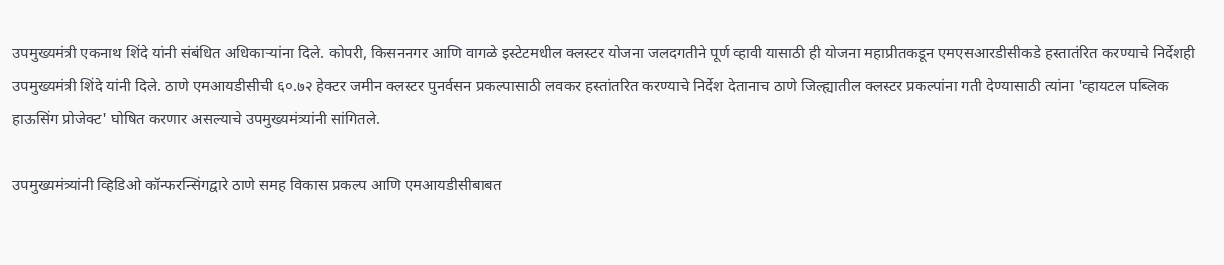उपमुख्यमंत्री एकनाथ शिंदे यांनी संबंधित अधिकाऱ्यांना दिले. कोपरी, किसननगर आणि वागळे इस्टेटमधील क्लस्टर योजना जलदगतीने पूर्ण व्हावी यासाठी ही योजना महाप्रीतकडून एमएसआरडीसीकडे हस्तातंरित करण्याचे निर्देशही उपमुख्यमंत्री शिंदे यांनी दिले. ठाणे एमआयडीसीची ६०.७२ हेक्टर जमीन क्लस्टर पुनर्वसन प्रकल्पासाठी लवकर हस्तांतरित करण्याचे निर्देश देतानाच ठाणे जिल्ह्यातील क्लस्टर प्रकल्पांना गती देण्यासाठी त्यांना 'व्हायटल पब्लिक हाऊसिंग प्रोजेक्ट' घोषित करणार असल्याचे उपमुख्यमंत्र्यांनी सांगितले.

उपमुख्यमंत्र्यांनी व्हिडिओ कॉन्फरन्सिंगद्वारे ठाणे समह विकास प्रकल्प आणि एमआयडीसीबाबत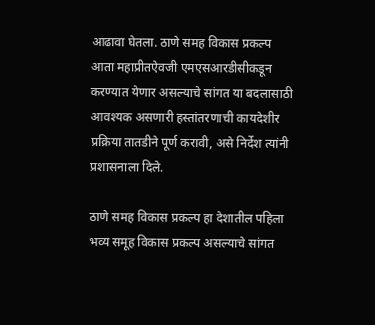आढावा घेतला. ठाणे समह विकास प्रकल्प आता महाप्रीतऐवजी एमएसआरडीसीकडून करण्यात येणार असल्याचे सांगत या बदलासाठी आवश्यक असणारी हस्तांतरणाची कायदेशीर प्रक्रिया तातडीने पूर्ण करावी, असे निर्देश त्यांनी प्रशासनाला दिले.

ठाणे समह विकास प्रकल्प हा देशातील पहिला भव्य समूह विकास प्रकल्प असल्याचे सांगत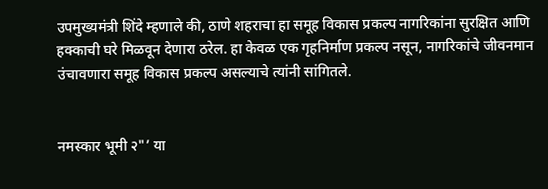उपमुख्यमंत्री शिंदे म्हणाले की, ठाणे शहराचा हा समूह विकास प्रकल्प नागरिकांना सुरक्षित आणि हक्काची घरे मिळवून देणारा ठरेल. हा केवळ एक गृहनिर्माण प्रकल्प नसून, नागरिकांचे जीवनमान उंचावणारा समूह विकास प्रकल्प असल्याचे त्यांनी सांगितले.


नमस्कार भूमी २"’ या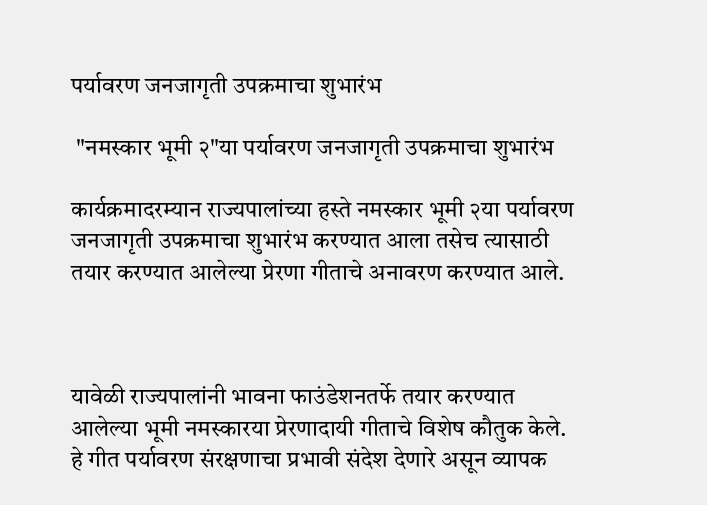पर्यावरण जनजागृती उपक्रमाचा शुभारंभ

 "नमस्कार भूमी २"या पर्यावरण जनजागृती उपक्रमाचा शुभारंभ

कार्यक्रमादरम्यान राज्यपालांच्या हस्ते नमस्कार भूमी २या पर्यावरण जनजागृती उपक्रमाचा शुभारंभ करण्यात आला तसेच त्यासाठी तयार करण्यात आलेल्या प्रेरणा गीताचे अनावरण करण्यात आले.



यावेळी राज्यपालांनी भावना फाउंडेशनतर्फे तयार करण्यात आलेल्या भूमी नमस्कारया प्रेरणादायी गीताचे विशेष कौतुक केले. हे गीत पर्यावरण संरक्षणाचा प्रभावी संदेश देणारे असून व्यापक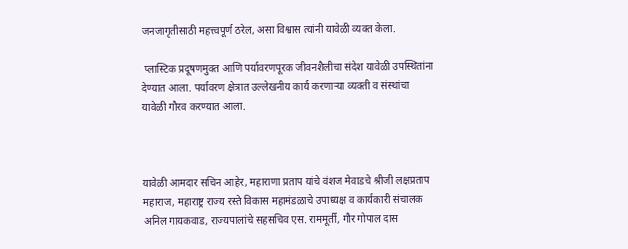जनजागृतीसाठी महत्त्वपूर्ण ठरेल, असा विश्वास त्यांनी यावेळी व्यक्त केला.

 प्लास्टिक प्रदूषणमुक्त आणि पर्यावरणपूरक जीवनशैलीचा संदेश यावेळी उपस्थितांना देण्यात आला. पर्यावरण क्षेत्रात उल्लेखनीय कार्य करणाऱ्या व्यक्ती व संस्थांचा यावेळी गौरव करण्यात आला.



यावेळी आमदार सचिन आहेर, महाराणा प्रताप यांचे वंशज मेवाडचे श्रीजी लक्षप्रताप महाराज, महाराष्ट्र राज्य रस्ते विकास महामंडळाचे उपाध्यक्ष व कार्यकारी संचालक अनिल गायकवाड, राज्यपालांचे सहसचिव एस. राममूर्ती, गौर गोपाल दास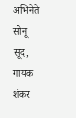अभिनेते सोनू सूद, गायक शंकर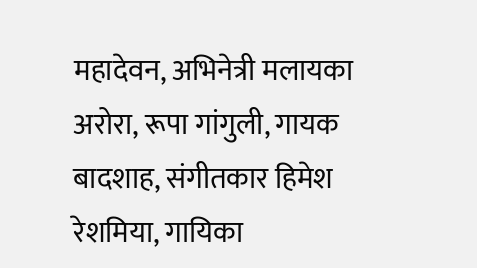महादेवन, अभिनेत्री मलायका अरोरा, रूपा गांगुली, गायक बादशाह, संगीतकार हिमेश रेशमिया, गायिका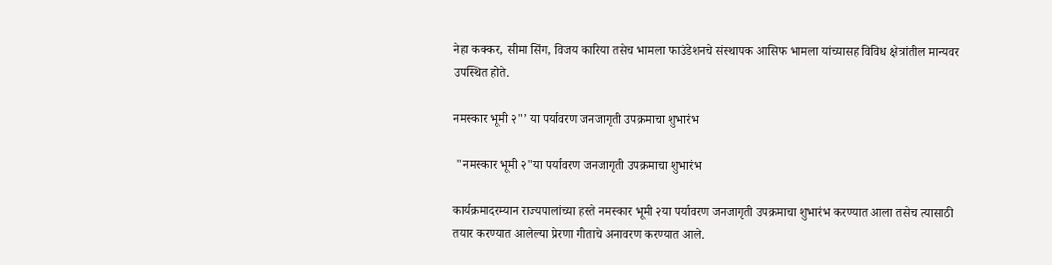नेहा कक्कर, सीमा सिंग, विजय कारिया तसेच भामला फाउंडेशनचे संस्थापक आसिफ भामला यांच्यासह विविध क्षेत्रांतील मान्यवर उपस्थित होते.

नमस्कार भूमी २"’ या पर्यावरण जनजागृती उपक्रमाचा शुभारंभ

 "नमस्कार भूमी २"या पर्यावरण जनजागृती उपक्रमाचा शुभारंभ

कार्यक्रमादरम्यान राज्यपालांच्या हस्ते नमस्कार भूमी २या पर्यावरण जनजागृती उपक्रमाचा शुभारंभ करण्यात आला तसेच त्यासाठी तयार करण्यात आलेल्या प्रेरणा गीताचे अनावरण करण्यात आले.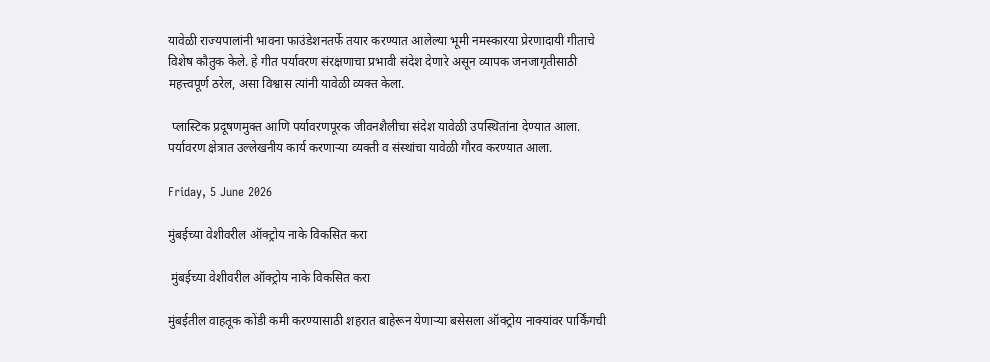यावेळी राज्यपालांनी भावना फाउंडेशनतर्फे तयार करण्यात आलेल्या भूमी नमस्कारया प्रेरणादायी गीताचे विशेष कौतुक केले. हे गीत पर्यावरण संरक्षणाचा प्रभावी संदेश देणारे असून व्यापक जनजागृतीसाठी महत्त्वपूर्ण ठरेल, असा विश्वास त्यांनी यावेळी व्यक्त केला.

 प्लास्टिक प्रदूषणमुक्त आणि पर्यावरणपूरक जीवनशैलीचा संदेश यावेळी उपस्थितांना देण्यात आला. पर्यावरण क्षेत्रात उल्लेखनीय कार्य करणाऱ्या व्यक्ती व संस्थांचा यावेळी गौरव करण्यात आला.

Friday, 5 June 2026

मुंबईच्या वेशीवरील ऑक्ट्रोय नाके विकसित करा

 मुंबईच्या वेशीवरील ऑक्ट्रोय नाके विकसित करा

मुंबईतील वाहतूक कोंडी कमी करण्यासाठी शहरात बाहेरून येणाऱ्या बसेसला ऑक्ट्रोय नाक्यांवर पार्किंगची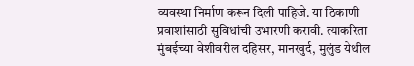व्यवस्था निर्माण करून दिली पाहिजे. या ठिकाणी प्रवाशांसाठी सुविधांची उभारणी करावी. त्याकरिता मुंबईच्या वेशीवरील दहिसर, मानखुर्द, मुलुंड येथील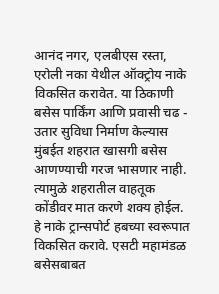आनंद नगर, एलबीएस रस्ता, एरोली नका येथील ऑक्ट्रोय नाके विकसित करावेत. या ठिकाणी बसेस पार्किंग आणि प्रवासी चढ - उतार सुविधा निर्माण केल्यास मुंबईत शहरात खासगी बसेस आणण्याची गरज भासणार नाही. त्यामुळे शहरातील वाहतूक कोंडीवर मात करणे शक्य होईल. हे नाके ट्रान्सपोर्ट हबच्या स्वरूपात विकसित करावे. एसटी महामंडळ बसेसबाबत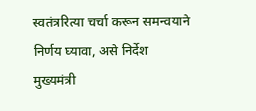स्वतंत्ररित्या चर्चा करून समन्वयाने निर्णय घ्यावा, असे निर्देश मुख्यमंत्री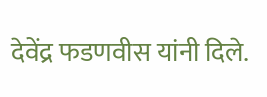देवेंद्र फडणवीस यांनी दिले.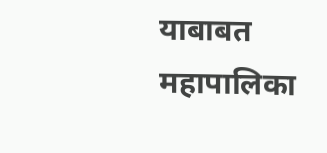याबाबत महापालिका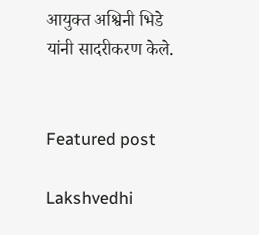आयुक्त अश्विनी भिडे यांनी सादरीकरण केले.


Featured post

Lakshvedhi